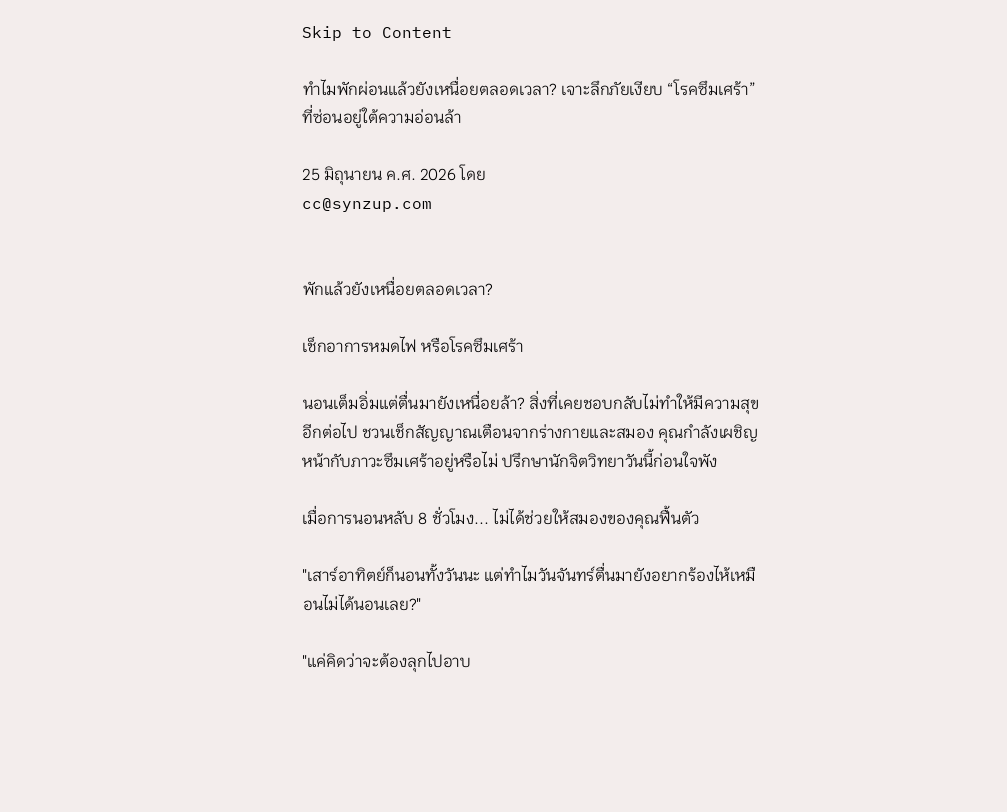Skip to Content

ทำไมพักผ่อนแล้วยังเหนื่อยตลอดเวลา? เจาะลึกภัยเงียบ “โรคซึมเศร้า” ที่ซ่อนอยู่ใต้ความอ่อนล้า

25 มิถุนายน ค.ศ. 2026 โดย
cc@synzup.com


พักแล้วยังเหนื่อยตลอดเวลา?

เช็กอาการหมดไฟ หรือโรคซึมเศร้า

นอนเต็มอิ่มแต่ตื่นมายังเหนื่อยล้า? สิ่งที่เคยชอบกลับไม่ทำให้มีความสุขอีกต่อไป ชวนเช็กสัญญาณเตือนจากร่างกายและสมอง คุณกำลังเผชิญหน้ากับภาวะซึมเศร้าอยู่หรือไม่ ปรึกษานักจิตวิทยาวันนี้ก่อนใจพัง

เมื่อการนอนหลับ 8 ชั่วโมง... ไม่ได้ช่วยให้สมองของคุณฟื้นตัว

"เสาร์อาทิตย์ก็นอนทั้งวันนะ แต่ทำไมวันจันทร์ตื่นมายังอยากร้องไห้เหมือนไม่ได้นอนเลย?"

"แค่คิดว่าจะต้องลุกไปอาบ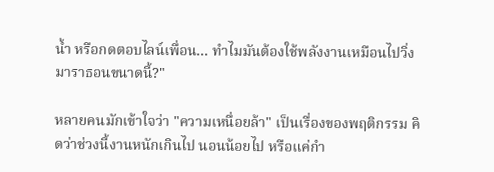น้ำ หรือกดตอบไลน์เพื่อน... ทำไมมันต้องใช้พลังงานเหมือนไปวิ่งมาราธอนขนาดนี้?"

หลายคนมักเข้าใจว่า "ความเหนื่อยล้า" เป็นเรื่องของพฤติกรรม คิดว่าช่วงนี้งานหนักเกินไป นอนน้อยไป หรือแค่กำ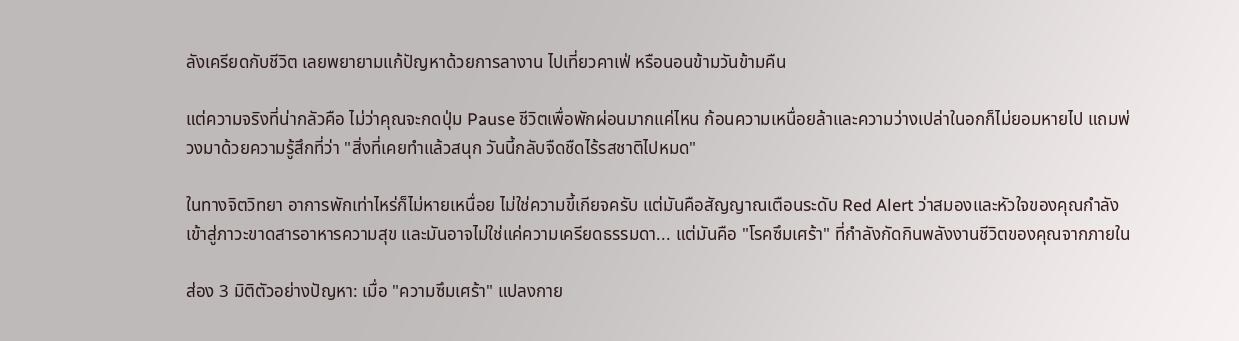ลังเครียดกับชีวิต เลยพยายามแก้ปัญหาด้วยการลางาน ไปเที่ยวคาเฟ่ หรือนอนข้ามวันข้ามคืน

แต่ความจริงที่น่ากลัวคือ ไม่ว่าคุณจะกดปุ่ม Pause ชีวิตเพื่อพักผ่อนมากแค่ไหน ก้อนความเหนื่อยล้าและความว่างเปล่าในอกก็ไม่ยอมหายไป แถมพ่วงมาด้วยความรู้สึกที่ว่า "สิ่งที่เคยทำแล้วสนุก วันนี้กลับจืดชืดไร้รสชาติไปหมด"

ในทางจิตวิทยา อาการพักเท่าไหร่ก็ไม่หายเหนื่อย ไม่ใช่ความขี้เกียจครับ แต่มันคือสัญญาณเตือนระดับ Red Alert ว่าสมองและหัวใจของคุณกำลังเข้าสู่ภาวะขาดสารอาหารความสุข และมันอาจไม่ใช่แค่ความเครียดธรรมดา... แต่มันคือ "โรคซึมเศร้า" ที่กำลังกัดกินพลังงานชีวิตของคุณจากภายใน

ส่อง 3 มิติตัวอย่างปัญหา: เมื่อ "ความซึมเศร้า" แปลงกาย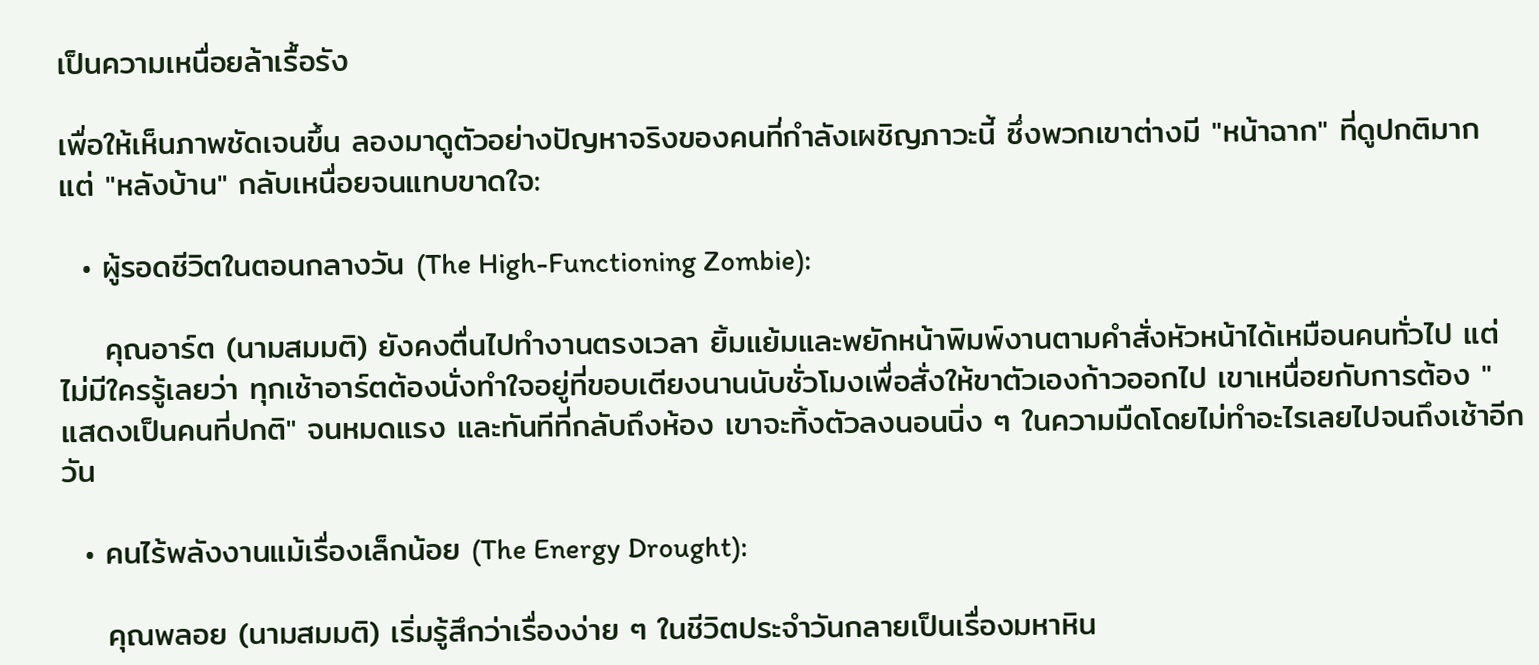เป็นความเหนื่อยล้าเรื้อรัง

เพื่อให้เห็นภาพชัดเจนขึ้น ลองมาดูตัวอย่างปัญหาจริงของคนที่กำลังเผชิญภาวะนี้ ซึ่งพวกเขาต่างมี "หน้าฉาก" ที่ดูปกติมาก แต่ "หลังบ้าน" กลับเหนื่อยจนแทบขาดใจ:

  • ผู้รอดชีวิตในตอนกลางวัน (The High-Functioning Zombie):

    คุณอาร์ต (นามสมมติ) ยังคงตื่นไปทำงานตรงเวลา ยิ้มแย้มและพยักหน้าพิมพ์งานตามคำสั่งหัวหน้าได้เหมือนคนทั่วไป แต่ไม่มีใครรู้เลยว่า ทุกเช้าอาร์ตต้องนั่งทำใจอยู่ที่ขอบเตียงนานนับชั่วโมงเพื่อสั่งให้ขาตัวเองก้าวออกไป เขาเหนื่อยกับการต้อง "แสดงเป็นคนที่ปกติ" จนหมดแรง และทันทีที่กลับถึงห้อง เขาจะทิ้งตัวลงนอนนิ่ง ๆ ในความมืดโดยไม่ทำอะไรเลยไปจนถึงเช้าอีกวัน

  • คนไร้พลังงานแม้เรื่องเล็กน้อย (The Energy Drought):

    คุณพลอย (นามสมมติ) เริ่มรู้สึกว่าเรื่องง่าย ๆ ในชีวิตประจำวันกลายเป็นเรื่องมหาหิน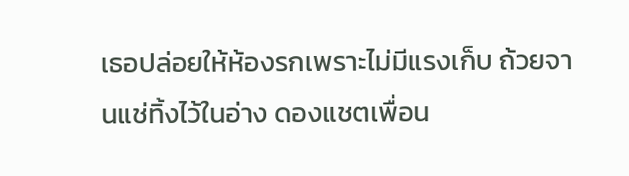เธอปล่อยให้ห้องรกเพราะไม่มีแรงเก็บ ถ้วยจานแช่ทิ้งไว้ในอ่าง ดองแชตเพื่อน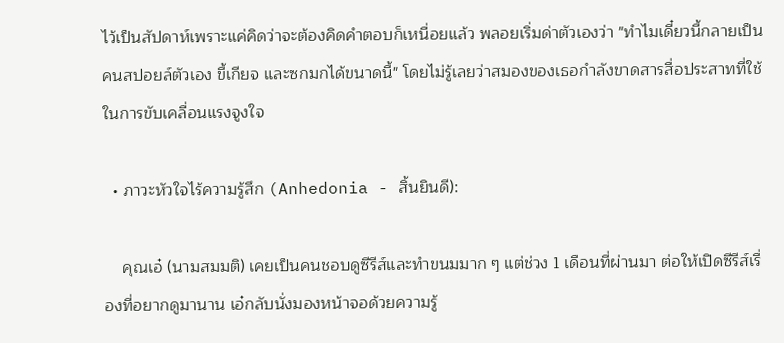ไว้เป็นสัปดาห์เพราะแค่คิดว่าจะต้องคิดคำตอบก็เหนื่อยแล้ว พลอยเริ่มด่าตัวเองว่า "ทำไมเดี๋ยวนี้กลายเป็นคนสปอยล์ตัวเอง ขี้เกียจ และซกมกได้ขนาดนี้" โดยไม่รู้เลยว่าสมองของเธอกำลังขาดสารสื่อประสาทที่ใช้ในการขับเคลื่อนแรงจูงใจ

  • ภาวะหัวใจไร้ความรู้สึก (Anhedonia - สิ้นยินดี):

    คุณเอ๋ (นามสมมติ) เคยเป็นคนชอบดูซีรีส์และทำขนมมาก ๆ แต่ช่วง 1 เดือนที่ผ่านมา ต่อให้เปิดซีรีส์เรื่องที่อยากดูมานาน เอ๋กลับนั่งมองหน้าจอด้วยความรู้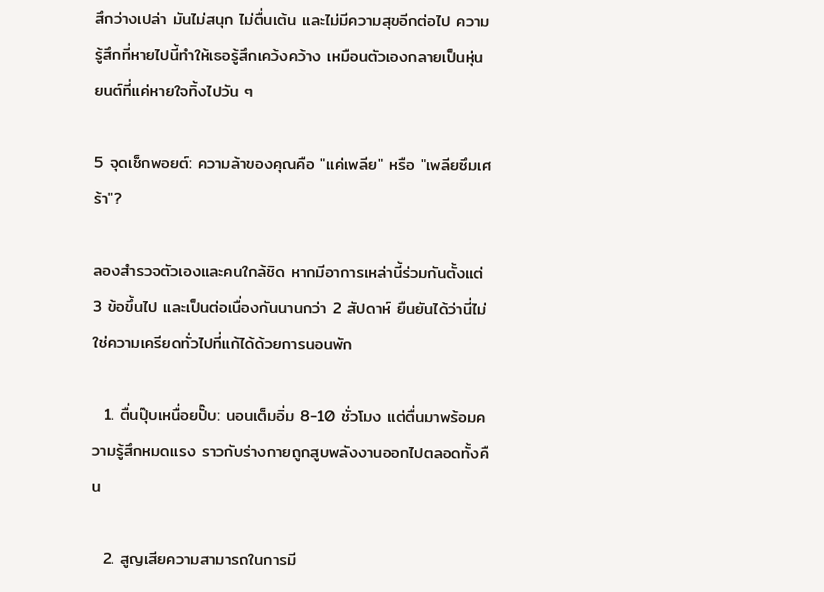สึกว่างเปล่า มันไม่สนุก ไม่ตื่นเต้น และไม่มีความสุขอีกต่อไป ความรู้สึกที่หายไปนี้ทำให้เธอรู้สึกเคว้งคว้าง เหมือนตัวเองกลายเป็นหุ่นยนต์ที่แค่หายใจทิ้งไปวัน ๆ

5 จุดเช็กพอยต์: ความล้าของคุณคือ "แค่เพลีย" หรือ "เพลียซึมเศร้า"?

ลองสำรวจตัวเองและคนใกล้ชิด หากมีอาการเหล่านี้ร่วมกันตั้งแต่ 3 ข้อขึ้นไป และเป็นต่อเนื่องกันนานกว่า 2 สัปดาห์ ยืนยันได้ว่านี่ไม่ใช่ความเครียดทั่วไปที่แก้ได้ด้วยการนอนพัก

  1. ตื่นปุ๊บเหนื่อยปั๊บ: นอนเต็มอิ่ม 8-10 ชั่วโมง แต่ตื่นมาพร้อมความรู้สึกหมดแรง ราวกับร่างกายถูกสูบพลังงานออกไปตลอดทั้งคืน

  2. สูญเสียความสามารถในการมี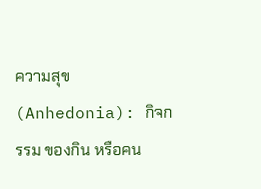ความสุข (Anhedonia): กิจกรรม ของกิน หรือคน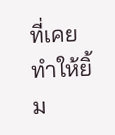ที่เคยทำให้ยิ้ม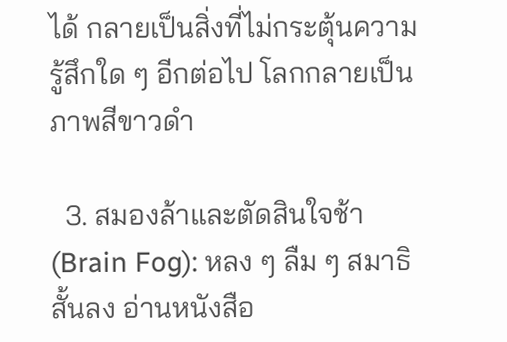ได้ กลายเป็นสิ่งที่ไม่กระตุ้นความรู้สึกใด ๆ อีกต่อไป โลกกลายเป็นภาพสีขาวดำ

  3. สมองล้าและตัดสินใจช้า (Brain Fog): หลง ๆ ลืม ๆ สมาธิสั้นลง อ่านหนังสือ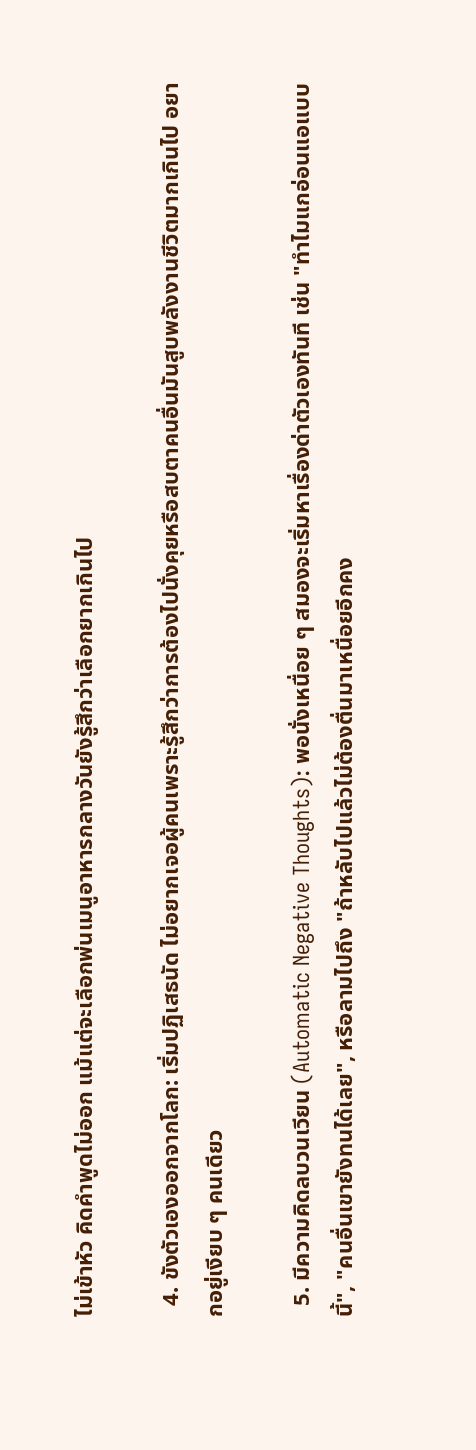ไม่เข้าหัว คิดคำพูดไม่ออก แม้แต่จะเลือกพ่นเมนูอาหารกลางวันยังรู้สึกว่าเลือกยากเกินไป

  4. ขังตัวเองออกจากโลก: เริ่มปฏิเสธนัด ไม่อยากเจอผู้คนเพราะรู้สึกว่าการต้องไปนั่งคุยหรือสบตาคนอื่นมันสูบพลังงานชีวิตมากเกินไป อยากอยู่เงียบ ๆ คนเดียว

  5. มีความคิดลบวนเวียน (Automatic Negative Thoughts): พอนั่งเหนื่อย ๆ สมองจะเริ่มหาเรื่องด่าตัวเองทันที เช่น "ทำไมแกอ่อนแอแบบนี้", "คนอื่นเขายังทนได้เลย", หรือลามไปถึง "ถ้าหลับไปแล้วไม่ต้องตื่นมาเหนื่อยอีกคง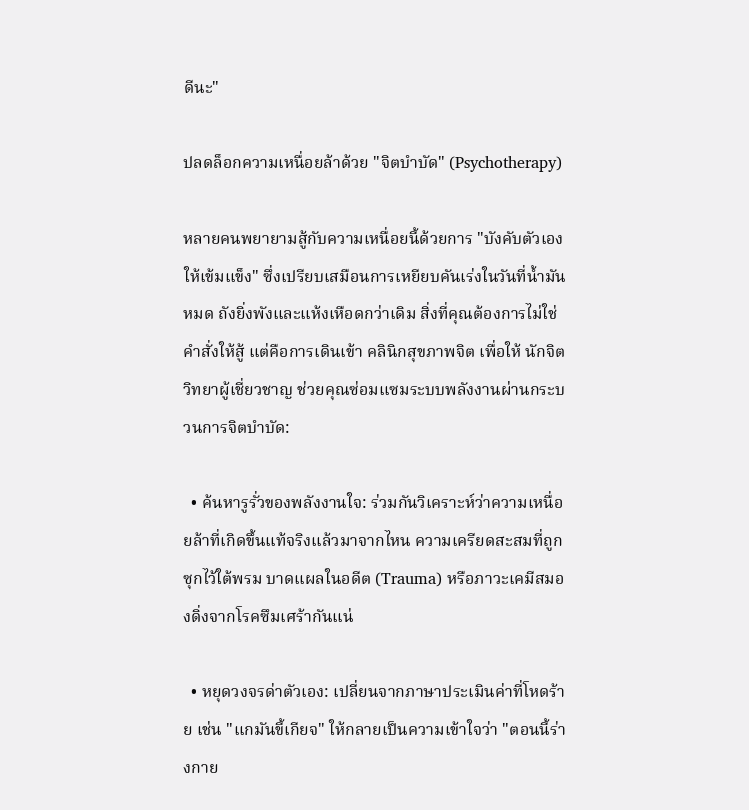ดีนะ"

ปลดล็อกความเหนื่อยล้าด้วย "จิตบำบัด" (Psychotherapy)

หลายคนพยายามสู้กับความเหนื่อยนี้ด้วยการ "บังคับตัวเองให้เข้มแข็ง" ซึ่งเปรียบเสมือนการเหยียบคันเร่งในวันที่น้ำมันหมด ถังยิ่งพังและแห้งเหือดกว่าเดิม สิ่งที่คุณต้องการไม่ใช่คำสั่งให้สู้ แต่คือการเดินเข้า คลินิกสุขภาพจิต เพื่อให้ นักจิตวิทยาผู้เชี่ยวชาญ ช่วยคุณซ่อมแซมระบบพลังงานผ่านกระบวนการจิตบำบัด:

  • ค้นหารูรั่วของพลังงานใจ: ร่วมกันวิเคราะห์ว่าความเหนื่อยล้าที่เกิดขึ้นแท้จริงแล้วมาจากไหน ความเครียดสะสมที่ถูกซุกไว้ใต้พรม บาดแผลในอดีต (Trauma) หรือภาวะเคมีสมองดิ่งจากโรคซึมเศร้ากันแน่

  • หยุดวงจรด่าตัวเอง: เปลี่ยนจากภาษาประเมินค่าที่โหดร้าย เช่น "แกมันขี้เกียจ" ให้กลายเป็นความเข้าใจว่า "ตอนนี้ร่างกาย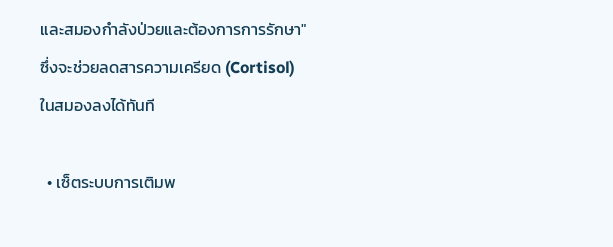และสมองกำลังป่วยและต้องการการรักษา" ซึ่งจะช่วยลดสารความเครียด (Cortisol) ในสมองลงได้ทันที

  • เซ็ตระบบการเติมพ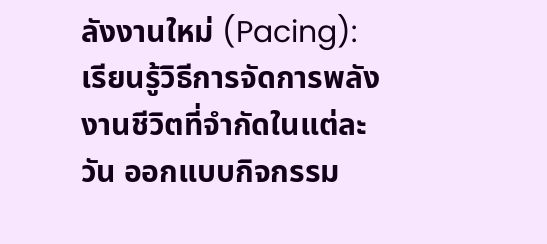ลังงานใหม่ (Pacing): เรียนรู้วิธีการจัดการพลังงานชีวิตที่จำกัดในแต่ละวัน ออกแบบกิจกรรม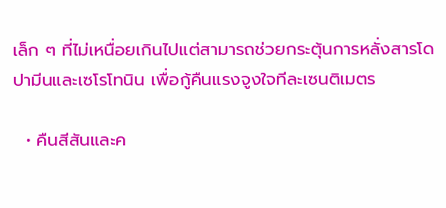เล็ก ๆ ที่ไม่เหนื่อยเกินไปแต่สามารถช่วยกระตุ้นการหลั่งสารโดปามีนและเซโรโทนิน เพื่อกู้คืนแรงจูงใจทีละเซนติเมตร

  • คืนสีสันและค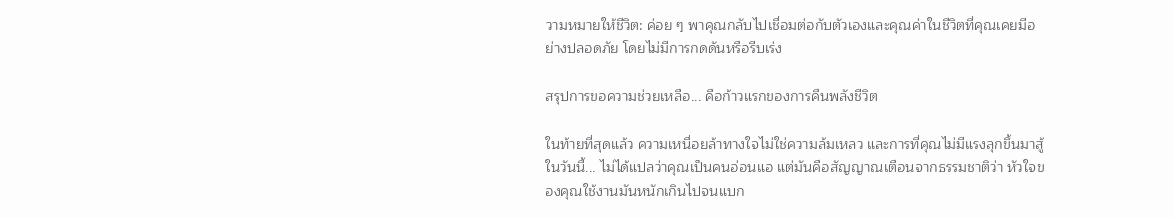วามหมายให้ชีวิต: ค่อย ๆ พาคุณกลับไปเชื่อมต่อกับตัวเองและคุณค่าในชีวิตที่คุณเคยมีอย่างปลอดภัย โดยไม่มีการกดดันหรือรีบเร่ง

สรุปการขอความช่วยเหลือ... คือก้าวแรกของการคืนพลังชีวิต

ในท้ายที่สุดแล้ว ความเหนื่อยล้าทางใจไม่ใช่ความล้มเหลว และการที่คุณไม่มีแรงลุกขึ้นมาสู้ในวันนี้... ไม่ได้แปลว่าคุณเป็นคนอ่อนแอ แต่มันคือสัญญาณเตือนจากธรรมชาติว่า หัวใจของคุณใช้งานมันหนักเกินไปจนแบก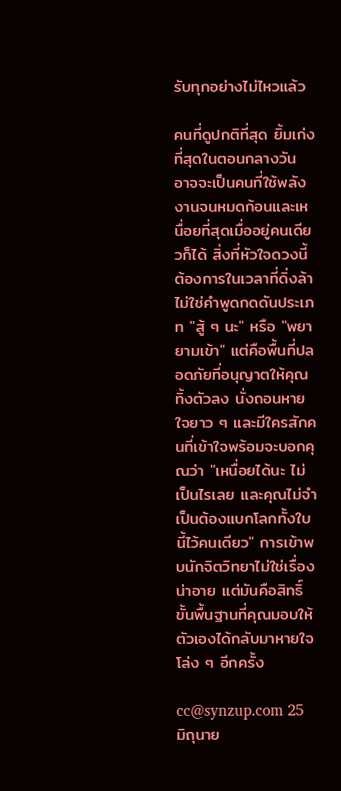รับทุกอย่างไม่ไหวแล้ว

คนที่ดูปกติที่สุด ยิ้มเก่งที่สุดในตอนกลางวัน อาจจะเป็นคนที่ใช้พลังงานจนหมดก้อนและเหนื่อยที่สุดเมื่ออยู่คนเดียวก็ได้ สิ่งที่หัวใจดวงนี้ต้องการในเวลาที่ดิ่งล้า ไม่ใช่คำพูดกดดันประเภท "สู้ ๆ นะ" หรือ "พยายามเข้า" แต่คือพื้นที่ปลอดภัยที่อนุญาตให้คุณทิ้งตัวลง นั่งถอนหายใจยาว ๆ และมีใครสักคนที่เข้าใจพร้อมจะบอกคุณว่า "เหนื่อยได้นะ ไม่เป็นไรเลย และคุณไม่จำเป็นต้องแบกโลกทั้งใบนี้ไว้คนเดียว" การเข้าพบนักจิตวิทยาไม่ใช่เรื่องน่าอาย แต่มันคือสิทธิ์ขั้นพื้นฐานที่คุณมอบให้ตัวเองได้กลับมาหายใจโล่ง ๆ อีกครั้ง

cc@synzup.com 25 มิถุนาย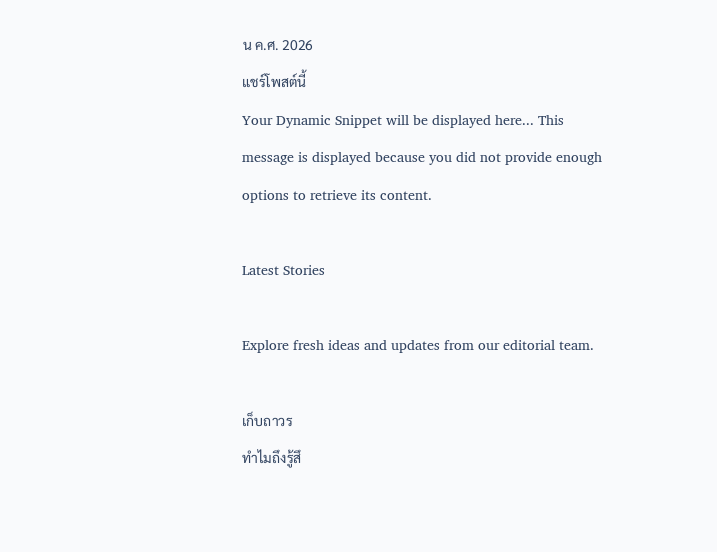น ค.ศ. 2026
แชร์โพสต์นี้
Your Dynamic Snippet will be displayed here... This message is displayed because you did not provide enough options to retrieve its content.

Latest Stories

Explore fresh ideas and updates from our editorial team.

เก็บถาวร
ทำไมถึงรู้สึ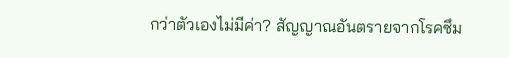กว่าตัวเองไม่มีค่า? สัญญาณอันตรายจากโรคซึม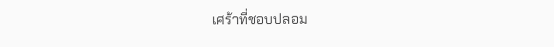เศร้าที่ชอบปลอม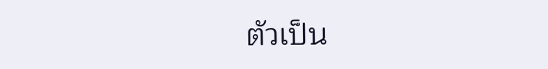ตัวเป็น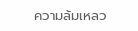ความล้มเหลว